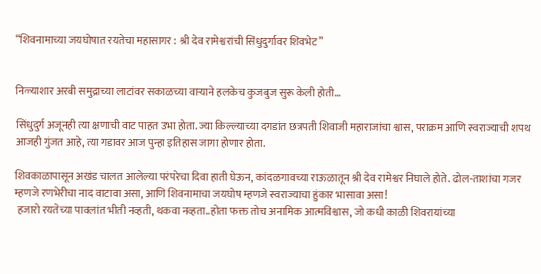“शिवनामाच्या जयघोषात रयतेचा महासागर : श्री देव रामेश्वरांची सिंधुदुर्गावर शिवभेट”


निळ्याशार अरबी समुद्राच्या लाटांवर सकाळच्या वाऱ्याने हलकेच कुजबुज सुरू केली होती…

सिंधुदुर्ग अजूनही त्या क्षणाची वाट पाहत उभा होता. ज्या किल्ल्याच्या दगडांत छत्रपती शिवाजी महाराजांचा श्वास, पराक्रम आणि स्वराज्याची शपथ आजही गुंजत आहे, त्या गडावर आज पुन्हा इतिहास जागा होणार होता.

शिवकाळापासून अखंड चालत आलेल्या परंपरेचा दिवा हाती घेऊन, कांदळगावच्या राऊळातून श्री देव रामेश्वर निघाले होते. ढोल-ताशांचा गजर म्हणजे रणभेरीचा नाद वाटावा असा, आणि शिवनामाचा जयघोष म्हणजे स्वराज्याचा हुंकार भासावा असा!
 हजारो रयतेच्या पावलांत भीती नव्हती, थकवा नव्हता..होता फक्त तोच अनामिक आत्मविश्वास, जो कधी काळी शिवरायांच्या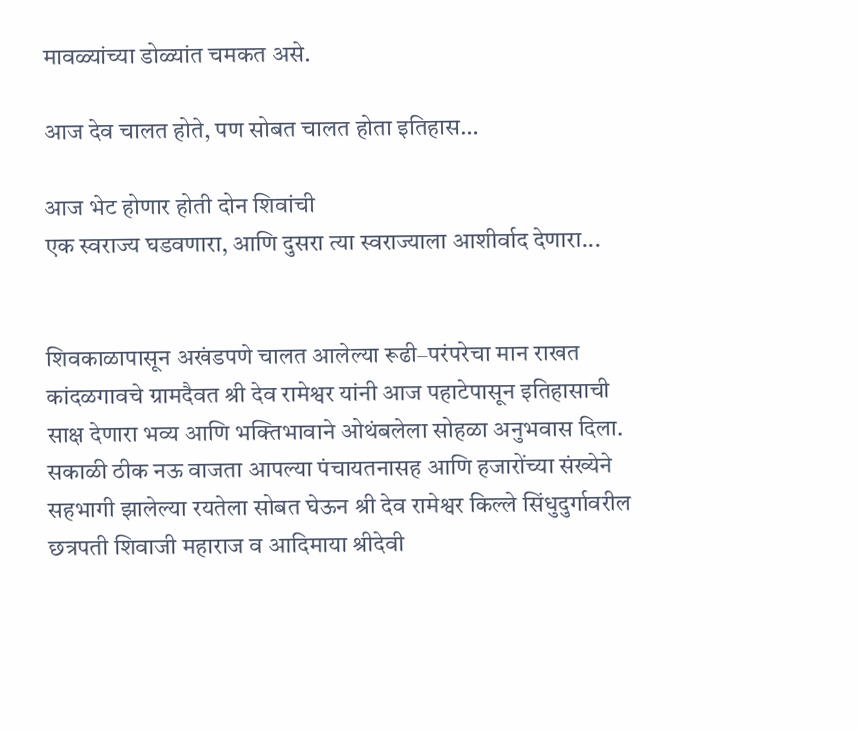मावळ्यांच्या डोळ्यांत चमकत असे.

आज देव चालत होते, पण सोबत चालत होता इतिहास…

आज भेट होणार होती दोन शिवांची
एक स्वराज्य घडवणारा, आणि दुसरा त्या स्वराज्याला आशीर्वाद देणारा...


शिवकाळापासून अखंडपणे चालत आलेल्या रूढी–परंपरेचा मान राखत कांदळगावचे ग्रामदैवत श्री देव रामेश्वर यांनी आज पहाटेपासून इतिहासाची साक्ष देणारा भव्य आणि भक्तिभावाने ओथंबलेला सोहळा अनुभवास दिला. सकाळी ठीक नऊ वाजता आपल्या पंचायतनासह आणि हजारोंच्या संख्येने सहभागी झालेल्या रयतेला सोबत घेऊन श्री देव रामेश्वर किल्ले सिंधुदुर्गावरील छत्रपती शिवाजी महाराज व आदिमाया श्रीदेवी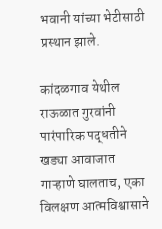भवानी यांच्या भेटीसाठी प्रस्थान झाले.

कांदळगाव येथील राऊळात गुरवांनी पारंपारिक पद्धतीने खड्या आवाजात गाऱ्हाणे घालताच, एका विलक्षण आत्मविश्वासाने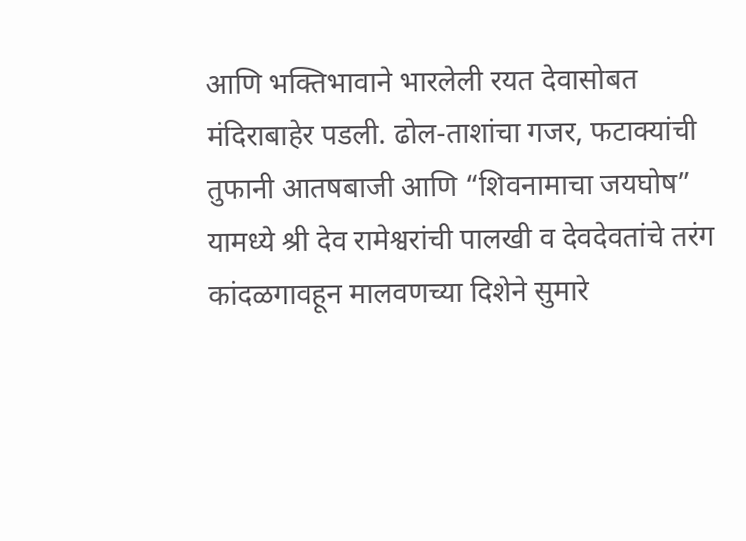आणि भक्तिभावाने भारलेली रयत देवासोबत मंदिराबाहेर पडली. ढोल-ताशांचा गजर, फटाक्यांची तुफानी आतषबाजी आणि “शिवनामाचा जयघोष” यामध्ये श्री देव रामेश्वरांची पालखी व देवदेवतांचे तरंग कांदळगावहून मालवणच्या दिशेने सुमारे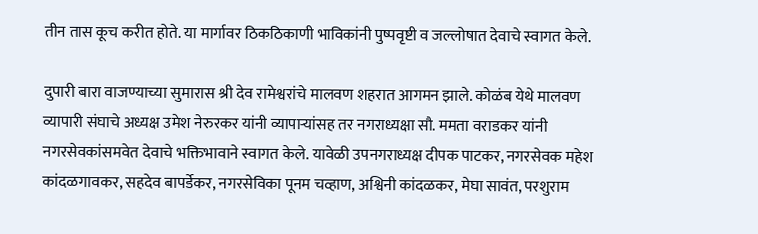तीन तास कूच करीत होते. या मार्गावर ठिकठिकाणी भाविकांनी पुष्पवृष्टी व जल्लोषात देवाचे स्वागत केले.

दुपारी बारा वाजण्याच्या सुमारास श्री देव रामेश्वरांचे मालवण शहरात आगमन झाले. कोळंब येथे मालवण व्यापारी संघाचे अध्यक्ष उमेश नेरुरकर यांनी व्यापाऱ्यांसह तर नगराध्यक्षा सौ. ममता वराडकर यांनी नगरसेवकांसमवेत देवाचे भक्तिभावाने स्वागत केले. यावेळी उपनगराध्यक्ष दीपक पाटकर, नगरसेवक महेश कांदळगावकर, सहदेव बापर्डेकर, नगरसेविका पूनम चव्हाण, अश्विनी कांदळकर, मेघा सावंत, परशुराम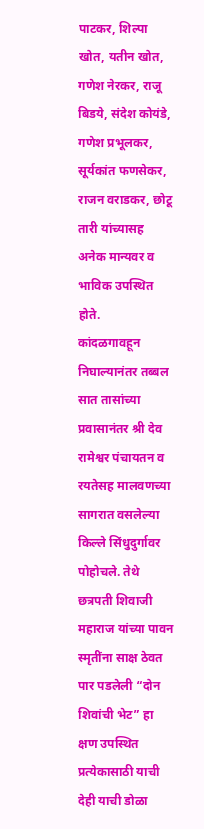पाटकर, शिल्पा खोत, यतीन खोत, गणेश नेरकर, राजू बिडये, संदेश कोयंडे, गणेश प्रभूलकर, सूर्यकांत फणसेकर, राजन वराडकर, छोटू तारी यांच्यासह अनेक मान्यवर व भाविक उपस्थित होते.
कांदळगावहून निघाल्यानंतर तब्बल सात तासांच्या प्रवासानंतर श्री देव रामेश्वर पंचायतन व रयतेसह मालवणच्या सागरात वसलेल्या किल्ले सिंधुदुर्गावर पोहोचले. तेथे छत्रपती शिवाजी महाराज यांच्या पावन स्मृतींना साक्ष ठेवत पार पडलेली “दोन शिवांची भेट” हा क्षण उपस्थित प्रत्येकासाठी याची देही याची डोळा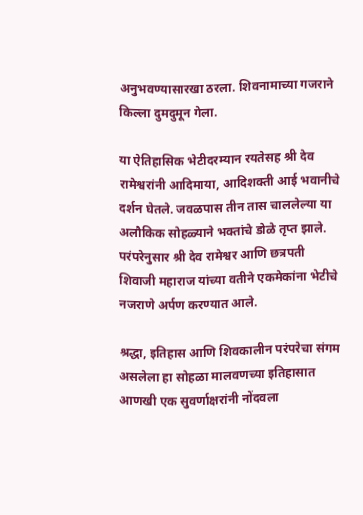अनुभवण्यासारखा ठरला. शिवनामाच्या गजराने किल्ला दुमदुमून गेला.

या ऐतिहासिक भेटीदरम्यान रयतेसह श्री देव रामेश्वरांनी आदिमाया, आदिशक्ती आई भवानीचे दर्शन घेतले. जवळपास तीन तास चाललेल्या या अलौकिक सोहळ्याने भक्तांचे डोळे तृप्त झाले. परंपरेनुसार श्री देव रामेश्वर आणि छत्रपती शिवाजी महाराज यांच्या वतीने एकमेकांना भेटीचे नजराणे अर्पण करण्यात आले.

श्रद्धा, इतिहास आणि शिवकालीन परंपरेचा संगम असलेला हा सोहळा मालवणच्या इतिहासात आणखी एक सुवर्णाक्षरांनी नोंदवला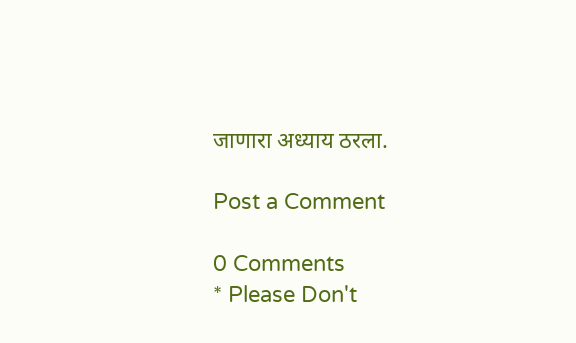जाणारा अध्याय ठरला.

Post a Comment

0 Comments
* Please Don't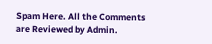Spam Here. All the Comments are Reviewed by Admin.